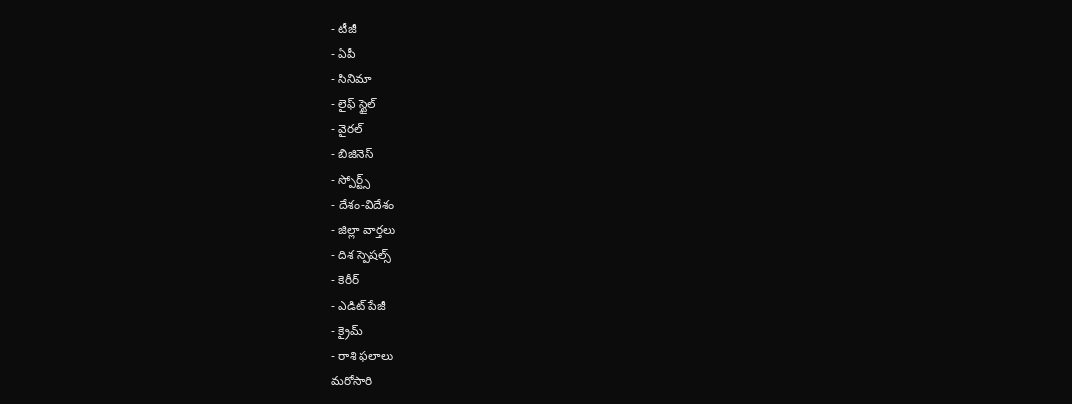- టీజీ
- ఏపీ
- సినిమా
- లైఫ్ స్టైల్
- వైరల్
- బిజినెస్
- స్పోర్ట్స్
- దేశం-విదేశం
- జిల్లా వార్తలు
- దిశ స్పెషల్స్
- కెరీర్
- ఎడిట్ పేజీ
- క్రైమ్
- రాశి ఫలాలు
మరోసారి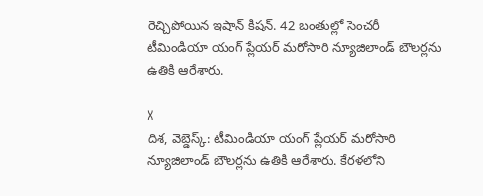రెచ్చిపోయిన ఇషాన్ కిషన్. 42 బంతుల్లో సెంచరీ
టీమిండియా యంగ్ ప్లేయర్ మరోసారి న్యూజిలాండ్ బౌలర్లను ఉతికి ఆరేశారు.

X
దిశ, వెబ్డెస్క్: టీమిండియా యంగ్ ప్లేయర్ మరోసారి న్యూజిలాండ్ బౌలర్లను ఉతికి ఆరేశారు. కేరళలోని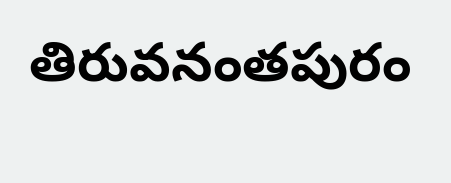తిరువనంతపురం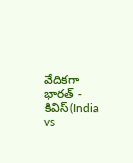వేదికగా భారత్ - కివిస్(India vs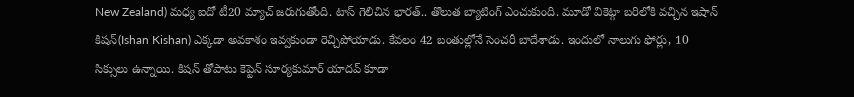New Zealand) మధ్య ఐదో టీ20 మ్యాచ్ జరుగుతోంది. టాస్ గెలిచిన భారత్.. తొలుత బ్యాటింగ్ ఎంచుకుంది. మూడో వికెట్గా బరిలోకి వచ్చిన ఇషాన్ కిషన్(Ishan Kishan) ఎక్కడా అవకాశం ఇవ్వకుండా రెచ్చిపోయాడు. కేవలం 42 బంతుల్లోనే సెంచరీ బాదేశాడు. ఇందులో నాలుగు ఫోర్లు, 10 సిక్సులు ఉన్నాయి. కిషన్ తోపాటు కెప్టెన్ సూర్యకుమార్ యాదవ్ కూడా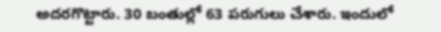అదరగొట్టారు. 30 బంతుల్లో 63 పరుగులు చేశారు. ఇందులో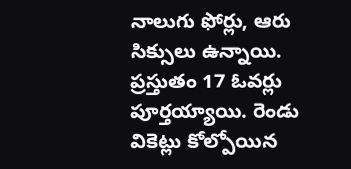నాలుగు ఫోర్లు, ఆరు సిక్సులు ఉన్నాయి. ప్రస్తుతం 17 ఓవర్లు పూర్తయ్యాయి. రెండు వికెట్లు కోల్పోయిన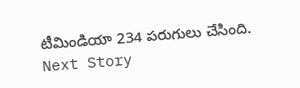టీమిండియా 234 పరుగులు చేసింది.
Next Story